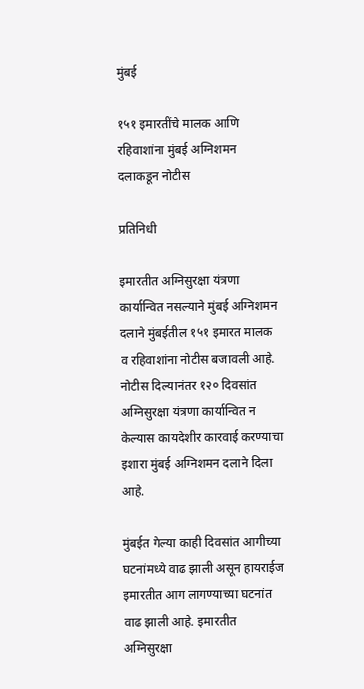मुंबई

१५१ इमारतींचे मालक आणि रहिवाशांना मुंबई अग्निशमन दलाकडून नोटीस

प्रतिनिधी

इमारतीत अग्निसुरक्षा यंत्रणा कार्यान्वित नसल्याने मुंबई अग्निशमन दलाने मुंबईतील १५१ इमारत मालक व रहिवाशांना नोटीस बजावली आहे. नोटीस दिल्यानंतर १२० दिवसांत अग्निसुरक्षा यंत्रणा कार्यान्वित न केल्यास कायदेशीर कारवाई करण्याचा इशारा मुंबई अग्निशमन दलाने दिला आहे.

मुंबईत गेल्या काही दिवसांत आगीच्या घटनांमध्ये वाढ झाली असून हायराईज इमारतीत आग लागण्याच्या घटनांत वाढ झाली आहे. इमारतीत अग्निसुरक्षा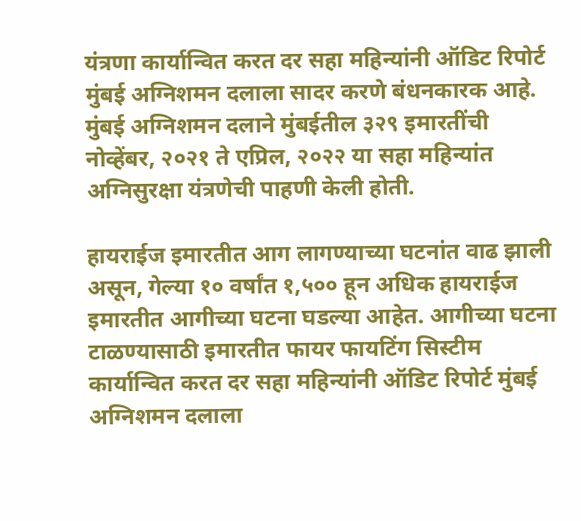यंत्रणा कार्यान्वित करत दर सहा महिन्यांनी ऑडिट रिपोर्ट मुंबई अग्निशमन दलाला सादर करणे बंधनकारक आहे. मुंबई अग्निशमन दलाने मुंबईतील ३२९ इमारतींची नोव्हेंबर, २०२१ ते एप्रिल, २०२२ या सहा महिन्यांत अग्निसुरक्षा यंत्रणेची पाहणी केली होती.

हायराईज इमारतीत आग लागण्याच्या घटनांत वाढ झाली असून, गेल्या १० वर्षांत १,५०० हून अधिक हायराईज इमारतीत आगीच्या घटना घडल्या आहेत. आगीच्या घटना टाळण्यासाठी इमारतीत फायर फायटिंग सिस्टीम कार्यान्वित करत दर सहा महिन्यांनी ऑडिट रिपोर्ट मुंबई अग्निशमन दलाला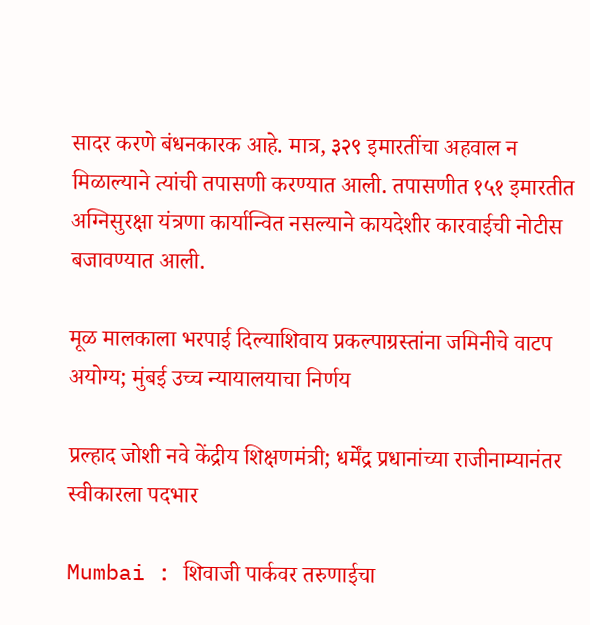सादर करणे बंधनकारक आहे. मात्र, ३२९ इमारतींचा अहवाल न मिळाल्याने त्यांची तपासणी करण्यात आली. तपासणीत १५१ इमारतीत अग्निसुरक्षा यंत्रणा कार्यान्वित नसल्याने कायदेशीर कारवाईची नोटीस बजावण्यात आली.

मूळ मालकाला भरपाई दिल्याशिवाय प्रकल्पाग्रस्तांना जमिनीचे वाटप अयोग्य; मुंबई उच्च न्यायालयाचा निर्णय

प्रल्हाद जोशी नवे केंद्रीय शिक्षणमंत्री; धर्मेंद्र प्रधानांच्या राजीनाम्यानंतर स्वीकारला पदभार

Mumbai : शिवाजी पार्कवर तरुणाईचा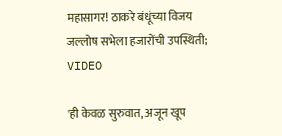महासागर! ठाकरे बंधूंच्या विजय जल्लोष सभेला हजारोंची उपस्थिती; VIDEO

'ही केवळ सुरुवात, अजून खूप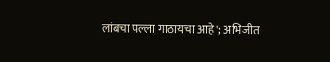लांबचा पल्ला गाठायचा आहे'; अभिजीत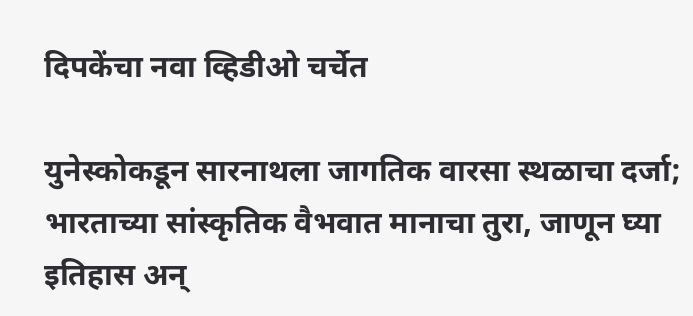दिपकेंचा नवा व्हिडीओ चर्चेत

युनेस्कोकडून सारनाथला जागतिक वारसा स्थळाचा दर्जा; भारताच्या सांस्कृतिक वैभवात मानाचा तुरा, जाणून घ्या इतिहास अन्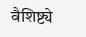वैशिष्ट्ये